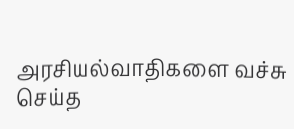அரசியல்வாதிகளை வச்சு செய்த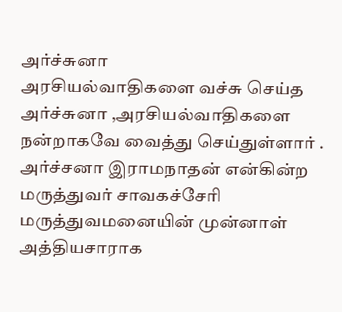அர்ச்சுனா
அரசியல்வாதிகளை வச்சு செய்த அர்ச்சுனா ,அரசியல்வாதிகளை நன்றாகவே வைத்து செய்துள்ளார் .
அர்ச்சனா இராமநாதன் என்கின்ற மருத்துவர் சாவகச்சேரி மருத்துவமனையின் முன்னாள் அத்தியசாராக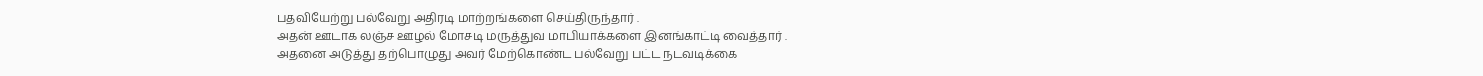பதவியேற்று பல்வேறு அதிரடி மாற்றங்களை செய்திருந்தார் .
அதன் ஊடாக லஞ்ச ஊழல் மோசடி மருத்துவ மாபியாக்களை இனங்காட்டி வைத்தார் .
அதனை அடுத்து தற்பொழுது அவர் மேற்கொண்ட பல்வேறு பட்ட நடவடிக்கை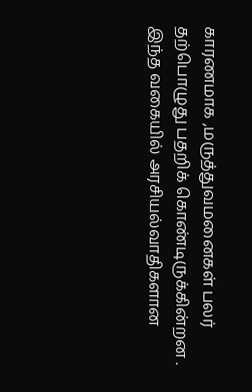காரணமாக ,மருத்துவமனைகள் பலர் தற்பொழுது பதறிக் கொண்டிருக்கின்றன .
இந்த வகையில் அரசியல்வாதிகளான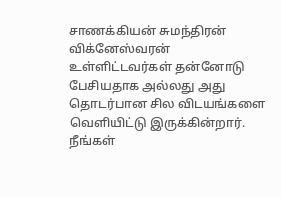சாணக்கியன் சுமந்திரன் விக்னேஸ்வரன் உள்ளிட்டவர்கள் தன்னோடு பேசியதாக அல்லது அது தொடர்பான சில விடயங்களை வெளியிட்டு இருக்கின்றார்.
நீங்கள்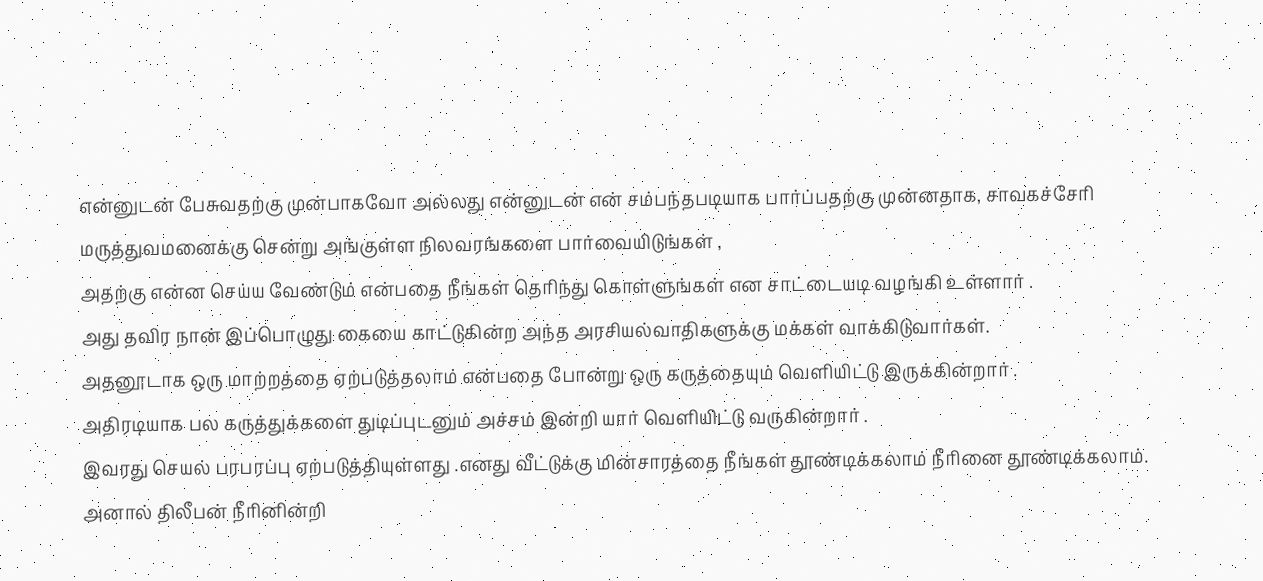என்னுடன் பேசுவதற்கு முன்பாகவோ அல்லது என்னுடன் என் சம்பந்தபடியாக பார்ப்பதற்கு முன்னதாக, சாவகச்சேரி மருத்துவமனைக்கு சென்று அங்குள்ள நிலவரங்களை பார்வையிடுங்கள் ,
அதற்கு என்ன செய்ய வேண்டும் என்பதை நீங்கள் தெரிந்து கொள்ளுங்கள் என சாட்டையடி வழங்கி உள்ளார் .
அது தவிர நான் இப்பொழுது கையை காட்டுகின்ற அந்த அரசியல்வாதிகளுக்கு மக்கள் வாக்கிடுவார்கள்.
அதனூடாக ஒரு மாற்றத்தை ஏற்படுத்தலாம் என்பதை போன்று ஒரு கருத்தையும் வெளியிட்டு இருக்கின்றார் .
அதிரடியாக பல கருத்துக்களை துடிப்புடனும் அச்சம் இன்றி யார் வெளியிட்டு வருகின்றார் .
இவரது செயல் பரபரப்பு ஏற்படுத்தியுள்ளது .எனது வீட்டுக்கு மின்சாரத்தை நீங்கள் தூண்டிக்கலாம் நீரினை தூண்டிக்கலாம்.
அனால் திலீபன் நீரினின்றி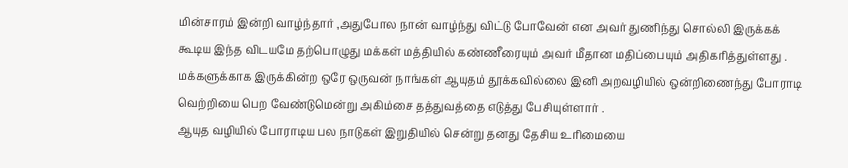மின்சாரம் இன்றி வாழ்ந்தார் ,அதுபோல நான் வாழ்ந்து விட்டு போவேன் என அவர் துணிந்து சொல்லி இருக்கக் கூடிய இந்த விடயமே தற்பொழுது மக்கள் மத்தியில் கண்ணீரையும் அவர் மீதான மதிப்பையும் அதிகரித்துள்ளது .
மக்களுக்காக இருக்கின்ற ஒரே ஒருவன் நாங்கள் ஆயுதம் தூக்கவில்லை இனி அறவழியில் ஒன்றிணைந்து போராடி வெற்றியை பெற வேண்டுமென்று அகிம்சை தத்துவத்தை எடுத்து பேசியுள்ளார் .
ஆயுத வழியில் போராடிய பல நாடுகள் இறுதியில் சென்று தனது தேசிய உரிமையை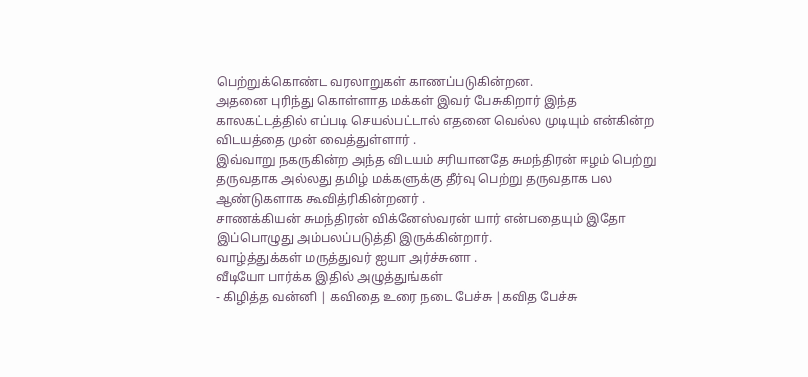பெற்றுக்கொண்ட வரலாறுகள் காணப்படுகின்றன.
அதனை புரிந்து கொள்ளாத மக்கள் இவர் பேசுகிறார் இந்த காலகட்டத்தில் எப்படி செயல்பட்டால் எதனை வெல்ல முடியும் என்கின்ற விடயத்தை முன் வைத்துள்ளார் .
இவ்வாறு நகருகின்ற அந்த விடயம் சரியானதே சுமந்திரன் ஈழம் பெற்று தருவதாக அல்லது தமிழ் மக்களுக்கு தீர்வு பெற்று தருவதாக பல ஆண்டுகளாக கூவித்ரிகின்றனர் .
சாணக்கியன் சுமந்திரன் விக்னேஸ்வரன் யார் என்பதையும் இதோ இப்பொழுது அம்பலப்படுத்தி இருக்கின்றார்.
வாழ்த்துக்கள் மருத்துவர் ஐயா அர்ச்சுனா .
வீடியோ பார்க்க இதில் அழுத்துங்கள்
- கிழித்த வன்னி | கவிதை உரை நடை பேச்சு |கவித பேச்சு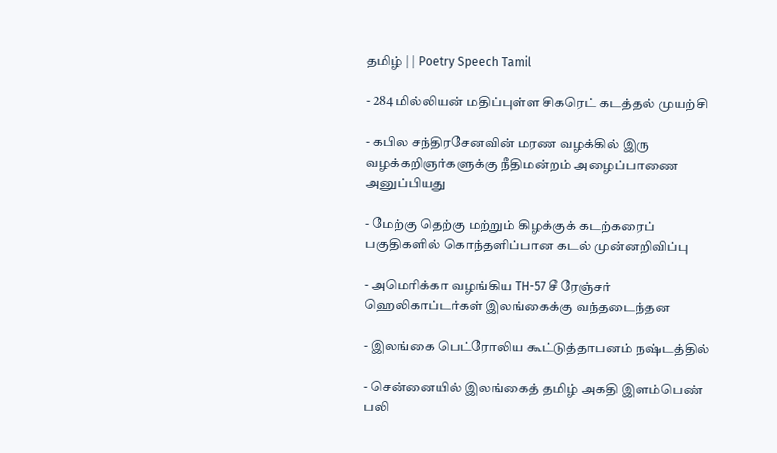தமிழ் | | Poetry Speech Tamil

- 284 மில்லியன் மதிப்புள்ள சிகரெட் கடத்தல் முயற்சி

- கபில சந்திரசேனவின் மரண வழக்கில் இரு வழக்கறிஞர்களுக்கு நீதிமன்றம் அழைப்பாணை அனுப்பியது

- மேற்கு தெற்கு மற்றும் கிழக்குக் கடற்கரைப் பகுதிகளில் கொந்தளிப்பான கடல் முன்னறிவிப்பு

- அமெரிக்கா வழங்கிய TH-57 சீ ரேஞ்சர் ஹெலிகாப்டர்கள் இலங்கைக்கு வந்தடைந்தன

- இலங்கை பெட்ரோலிய கூட்டுத்தாபனம் நஷ்டத்தில்

- சென்னையில் இலங்கைத் தமிழ் அகதி இளம்பெண் பலி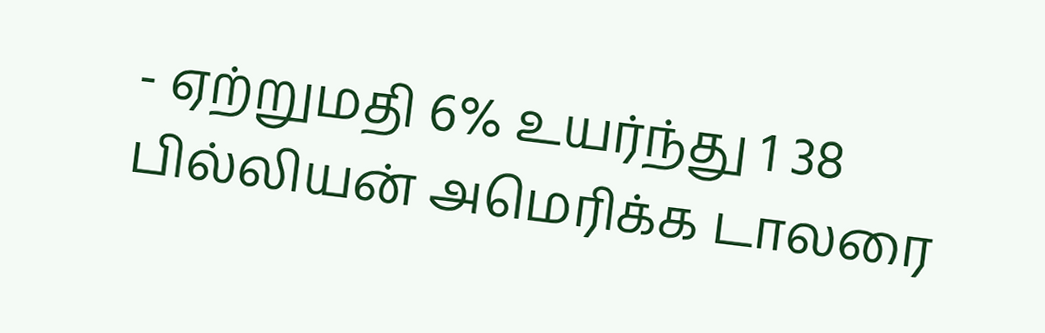- ஏற்றுமதி 6% உயர்ந்து 1 38 பில்லியன் அமெரிக்க டாலரை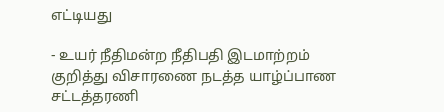எட்டியது

- உயர் நீதிமன்ற நீதிபதி இடமாற்றம் குறித்து விசாரணை நடத்த யாழ்ப்பாண சட்டத்தரணி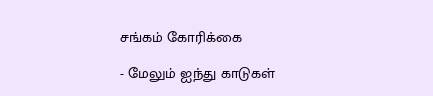சங்கம் கோரிக்கை

- மேலும் ஐந்து காடுகள்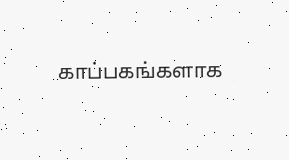காப்பகங்களாக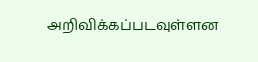அறிவிக்கப்படவுள்ளன